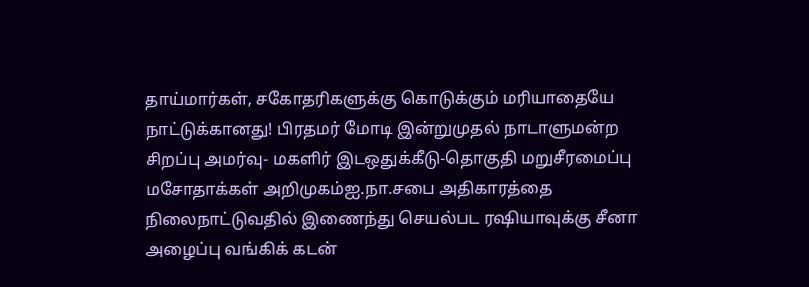தாய்மார்கள், சகோதரிகளுக்கு கொடுக்கும் மரியாதையே நாட்டுக்கானது! பிரதமர் மோடி இன்றுமுதல் நாடாளுமன்ற சிறப்பு அமர்வு- மகளிர் இடஒதுக்கீடு-தொகுதி மறுசீரமைப்பு மசோதாக்கள் அறிமுகம்ஐ.நா.சபை அதிகாரத்தை நிலைநாட்டுவதில் இணைந்து செயல்பட ரஷியாவுக்கு சீனா அழைப்பு வங்கிக் கடன்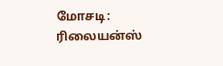மோசடி: ரிலையன்ஸ்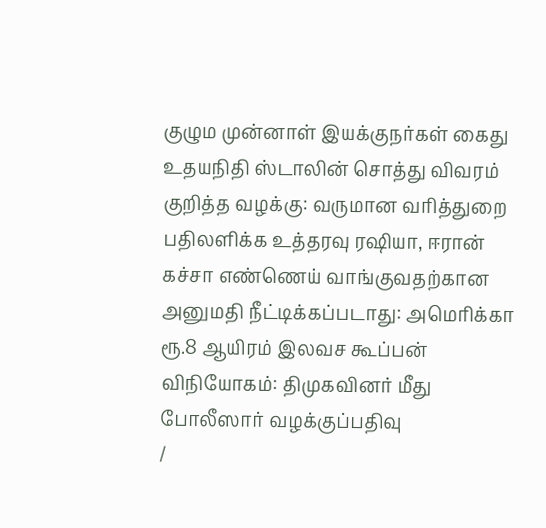குழும முன்னாள் இயக்குநர்கள் கைது உதயநிதி ஸ்டாலின் சொத்து விவரம் குறித்த வழக்கு: வருமான வரித்துறை பதிலளிக்க உத்தரவு ரஷியா, ஈரான் கச்சா எண்ணெய் வாங்குவதற்கான அனுமதி நீட்டிக்கப்படாது: அமெரிக்கா ரூ.8 ஆயிரம் இலவச கூப்பன் விநியோகம்: திமுகவினர் மீது போலீஸார் வழக்குப்பதிவு
/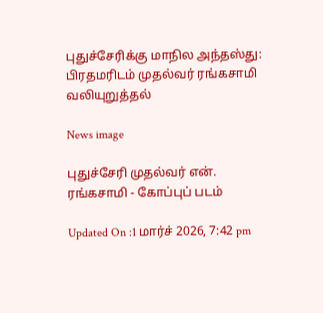புதுச்சேரிக்கு மாநில அந்தஸ்து: பிரதமரிடம் முதல்வர் ரங்கசாமி வலியுறுத்தல்

News image

புதுச்சேரி முதல்வர் என். ரங்கசாமி - கோப்புப் படம்

Updated On :1 மார்ச் 2026, 7:42 pm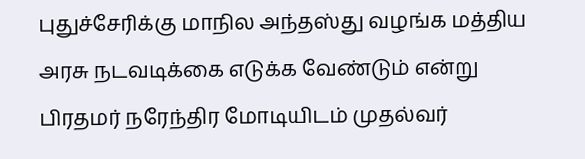புதுச்சேரிக்கு மாநில அந்தஸ்து வழங்க மத்திய அரசு நடவடிக்கை எடுக்க வேண்டும் என்று பிரதமர் நரேந்திர மோடியிடம் முதல்வர்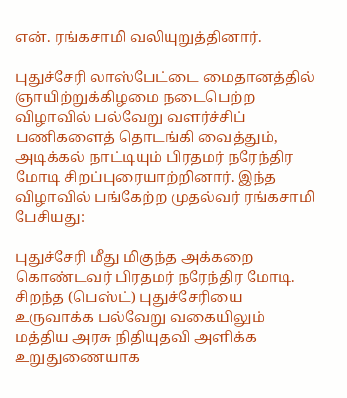என். ரங்கசாமி வலியுறுத்தினார்.

புதுச்சேரி லாஸ்பேட்டை மைதானத்தில் ஞாயிற்றுக்கிழமை நடைபெற்ற விழாவில் பல்வேறு வளர்ச்சிப் பணிகளைத் தொடங்கி வைத்தும், அடிக்கல் நாட்டியும் பிரதமர் நரேந்திர மோடி சிறப்புரையாற்றினார். இந்த விழாவில் பங்கேற்ற முதல்வர் ரங்கசாமி பேசியது:

புதுச்சேரி மீது மிகுந்த அக்கறை கொண்டவர் பிரதமர் நரேந்திர மோடி. சிறந்த (பெஸ்ட்) புதுச்சேரியை உருவாக்க பல்வேறு வகையிலும் மத்திய அரசு நிதியுதவி அளிக்க உறுதுணையாக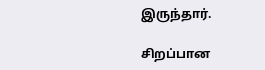இருந்தார்.

சிறப்பான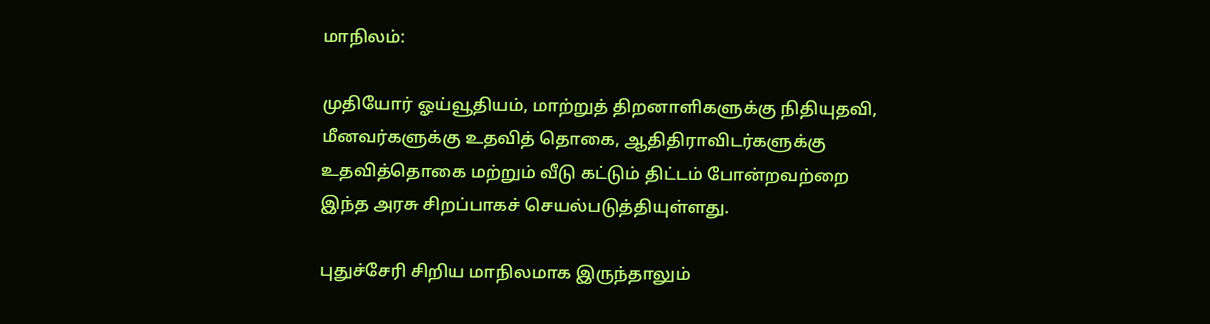மாநிலம்:

முதியோர் ஓய்வூதியம், மாற்றுத் திறனாளிகளுக்கு நிதியுதவி, மீனவர்களுக்கு உதவித் தொகை, ஆதிதிராவிடர்களுக்கு உதவித்தொகை மற்றும் வீடு கட்டும் திட்டம் போன்றவற்றை இந்த அரசு சிறப்பாகச் செயல்படுத்தியுள்ளது.

புதுச்சேரி சிறிய மாநிலமாக இருந்தாலும்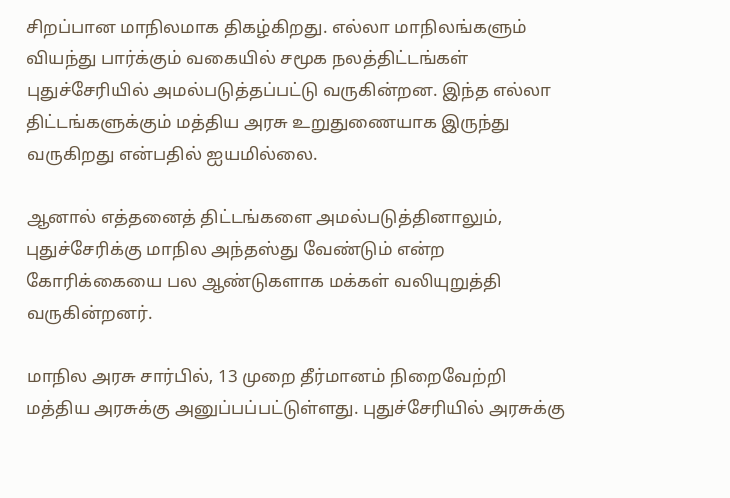சிறப்பான மாநிலமாக திகழ்கிறது. எல்லா மாநிலங்களும் வியந்து பார்க்கும் வகையில் சமூக நலத்திட்டங்கள் புதுச்சேரியில் அமல்படுத்தப்பட்டு வருகின்றன. இந்த எல்லா திட்டங்களுக்கும் மத்திய அரசு உறுதுணையாக இருந்து வருகிறது என்பதில் ஐயமில்லை.

ஆனால் எத்தனைத் திட்டங்களை அமல்படுத்தினாலும், புதுச்சேரிக்கு மாநில அந்தஸ்து வேண்டும் என்ற கோரிக்கையை பல ஆண்டுகளாக மக்கள் வலியுறுத்தி வருகின்றனர்.

மாநில அரசு சார்பில், 13 முறை தீர்மானம் நிறைவேற்றி மத்திய அரசுக்கு அனுப்பப்பட்டுள்ளது. புதுச்சேரியில் அரசுக்கு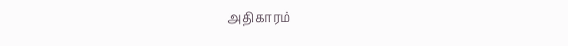அதிகாரம்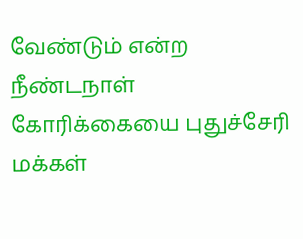வேண்டும் என்ற நீண்டநாள் கோரிக்கையை புதுச்சேரி மக்கள்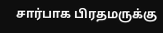சார்பாக பிரதமருக்கு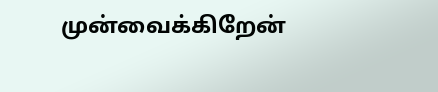முன்வைக்கிறேன்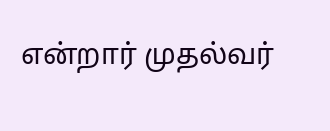என்றார் முதல்வர்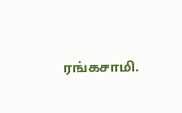ரங்கசாமி.